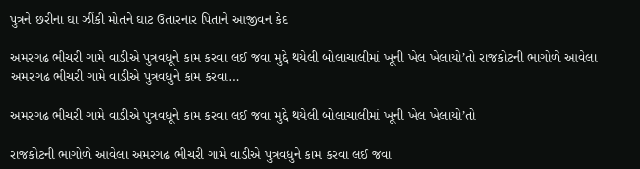પુત્રને છરીના ઘા ઝીંકી મોતને ઘાટ ઉતારનાર પિતાને આજીવન કેદ

અમરગઢ ભીચરી ગામે વાડીએ પુત્રવધૂને કામ કરવા લઈ જવા મુદ્દે થયેલી બોલાચાલીમાં ખૂની ખેલ ખેલાયો’તો રાજકોટની ભાગોળે આવેલા અમરગઢ ભીચરી ગામે વાડીએ પુત્રવધુને કામ કરવા…

અમરગઢ ભીચરી ગામે વાડીએ પુત્રવધૂને કામ કરવા લઈ જવા મુદ્દે થયેલી બોલાચાલીમાં ખૂની ખેલ ખેલાયો’તો

રાજકોટની ભાગોળે આવેલા અમરગઢ ભીચરી ગામે વાડીએ પુત્રવધુને કામ કરવા લઈ જવા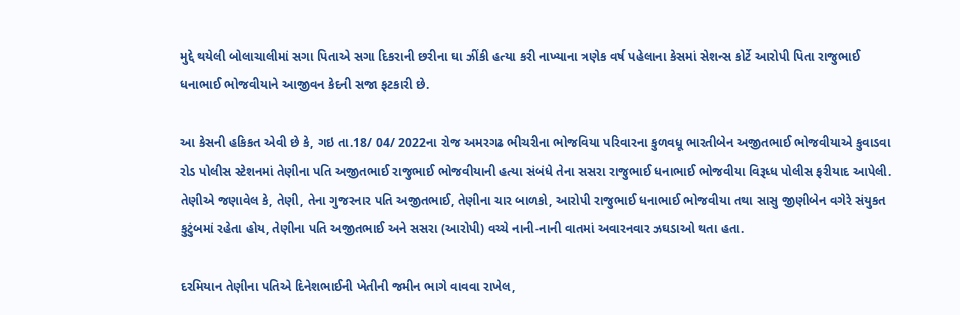મુદ્દે થયેલી બોલાચાલીમાં સગા પિતાએ સગા દિકરાની છરીના ઘા ઝીંકી હત્યા કરી નાખ્યાના ત્રણેક વર્ષ પહેલાના કેસમાં સેશન્સ કોર્ટે આરોપી પિતા રાજુભાઈ ધનાભાઈ ભોજવીયાને આજીવન કેદની સજા ફટકારી છે.

આ કેસની હકિકત એવી છે કે, ગઇ તા.18/ 04/ 2022ના રોજ અમરગઢ ભીચરીના ભોજવિયા પરિવારના કુળવધૂ ભારતીબેન અજીતભાઈ ભોજવીયાએ કુવાડવા રોડ પોલીસ સ્ટેશનમાં તેણીના પતિ અજીતભાઈ રાજુભાઈ ભોજવીયાની હત્યા સંબંધે તેના સસરા રાજુભાઈ ધનાભાઈ ભોજવીયા વિરૂધ્ધ પોલીસ ફરીયાદ આપેલી. તેણીએ જણાવેલ કે, તેણી, તેના ગુજરનાર પતિ અજીતભાઈ, તેણીના ચાર બાળકો, આરોપી રાજુભાઈ ધનાભાઈ ભોજવીયા તથા સાસુ જીણીબેન વગેરે સંયુકત કુટુંબમાં રહેતા હોય, તેણીના પતિ અજીતભાઈ અને સસરા (આરોપી) વચ્ચે નાની-નાની વાતમાં અવારનવાર ઝઘડાઓ થતા હતા.

દરમિયાન તેણીના પતિએ દિનેશભાઈની ખેતીની જમીન ભાગે વાવવા રાખેલ,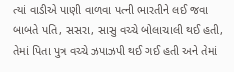ત્યાં વાડીએ પાણી વાળવા પત્ની ભારતીને લઈ જવા બાબતે પતિ, સસરા, સાસુ વચ્ચે બોલાચાલી થઈ હતી, તેમાં પિતા પુત્ર વચ્ચે ઝપાઝપી થઈ ગઈ હતી અને તેમાં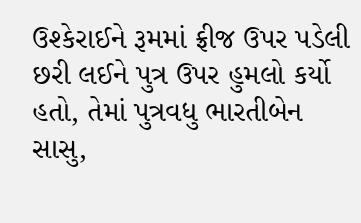ઉશ્કેરાઈને રૂમમાં ફ્રીજ ઉપર પડેલી છરી લઈને પુત્ર ઉપર હુમલો કર્યો હતો, તેમાં પુત્રવધુ ભારતીબેન સાસુ,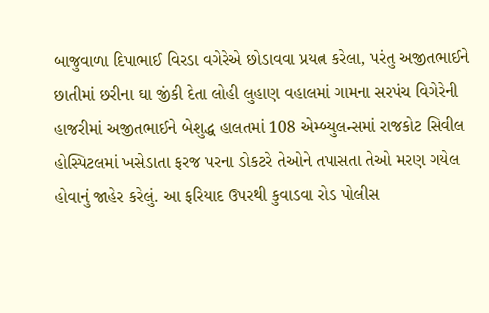બાજુવાળા દિપાભાઈ વિરડા વગેરેએ છોડાવવા પ્રયત્ન કરેલા, પરંતુ અજીતભાઈને છાતીમાં છરીના ઘા જીંકી દેતા લોહી લુહાણ વહાલમાં ગામના સરપંચ વિગેરેની હાજરીમાં અજીતભાઈને બેશુદ્ધ હાલતમાં 108 એમ્બ્યુલન્સમાં રાજકોટ સિવીલ હોસ્પિટલમાં ખસેડાતા ફરજ પરના ડોકટરે તેઓને તપાસતા તેઓ મરણ ગયેલ હોવાનું જાહેર કરેલું. આ ફરિયાદ ઉપરથી કુવાડવા રોડ પોલીસ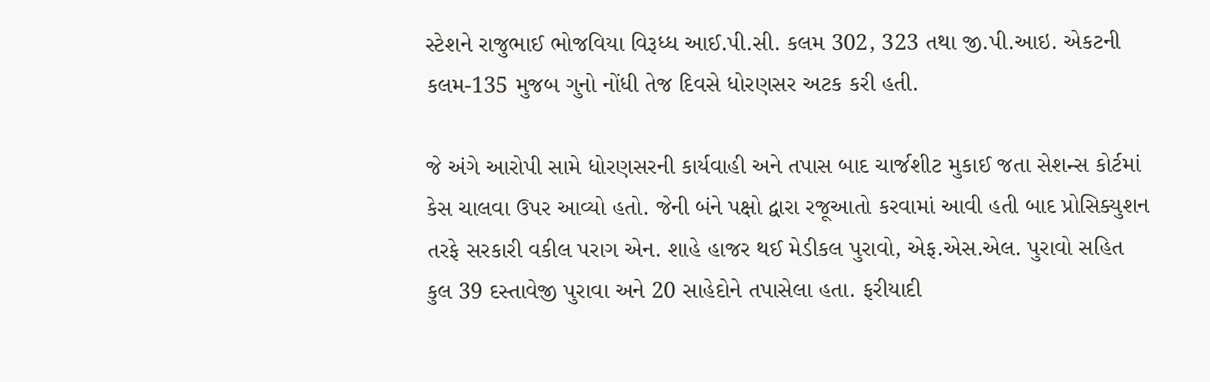સ્ટેશને રાજુભાઈ ભોજવિયા વિરૂધ્ધ આઈ.પી.સી. કલમ 302, 323 તથા જી.પી.આઇ. એકટની કલમ-135 મુજબ ગુનો નોંધી તેજ દિવસે ધોરણસર અટક કરી હતી.

જે અંગે આરોપી સામે ધોરણસરની કાર્યવાહી અને તપાસ બાદ ચાર્જશીટ મુકાઈ જતા સેશન્સ કોર્ટમાં કેસ ચાલવા ઉપર આવ્યો હતો. જેની બંને પક્ષો દ્વારા રજૂઆતો કરવામાં આવી હતી બાદ પ્રોસિક્યુશન તરફે સરકારી વકીલ પરાગ એન. શાહે હાજર થઈ મેડીકલ પુરાવો, એફ.એસ.એલ. પુરાવો સહિત કુલ 39 દસ્તાવેજી પુરાવા અને 20 સાહેદોને તપાસેલા હતા. ફરીયાદી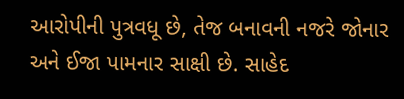આરોપીની પુત્રવધૂ છે, તેજ બનાવની નજરે જોનાર અને ઈજા પામનાર સાક્ષી છે. સાહેદ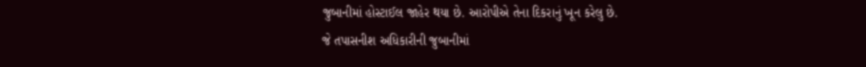જુબાનીમાં હોસ્ટાઈલ જાહેર થયા છે. આરોપીએ તેના દિકરાનું ખૂન કરેલુ છે.
જે તપાસનીશ અધિકારીની જુબાનીમાં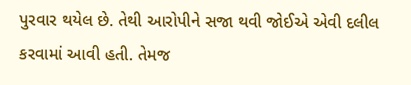પુરવાર થયેલ છે. તેથી આરોપીને સજા થવી જોઈએ એવી દલીલ કરવામાં આવી હતી. તેમજ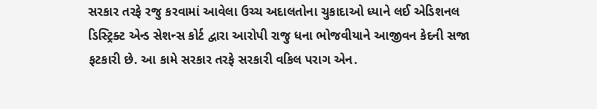સરકાર તરફે રજુ કરવામાં આવેલા ઉચ્ચ અદાલતોના ચુકાદાઓ ધ્યાને લઈ એડિશનલ ડિસ્ટ્રિક્ટ એન્ડ સેશન્સ કોર્ટ દ્વારા આરોપી રાજુ ધના ભોજવીયાને આજીવન કેદની સજા ફટકારી છે. આ કામે સરકાર તરફે સરકારી વકિલ પરાગ એન.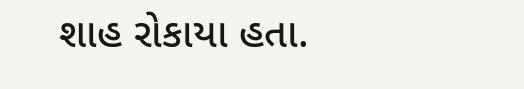શાહ રોકાયા હતા.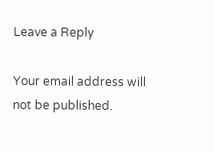Leave a Reply

Your email address will not be published.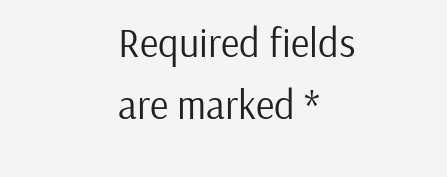Required fields are marked *